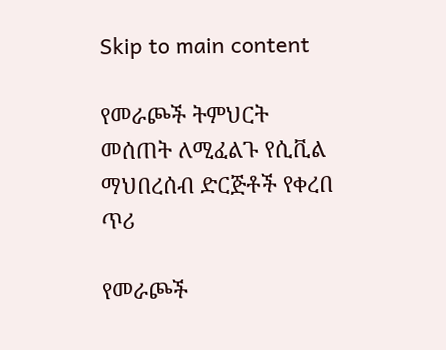Skip to main content

የመራጮች ትምህርት መሰጠት ለሚፈልጉ የሲቪል ማህበረሰብ ድርጅቶች የቀረበ ጥሪ

የመራጮች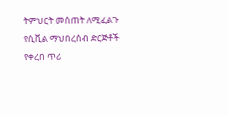ትምህርት መሰጠት ለሚፈልጉ የሲቪል ማህበረሰብ ድርጅቶች የቀረበ ጥሪ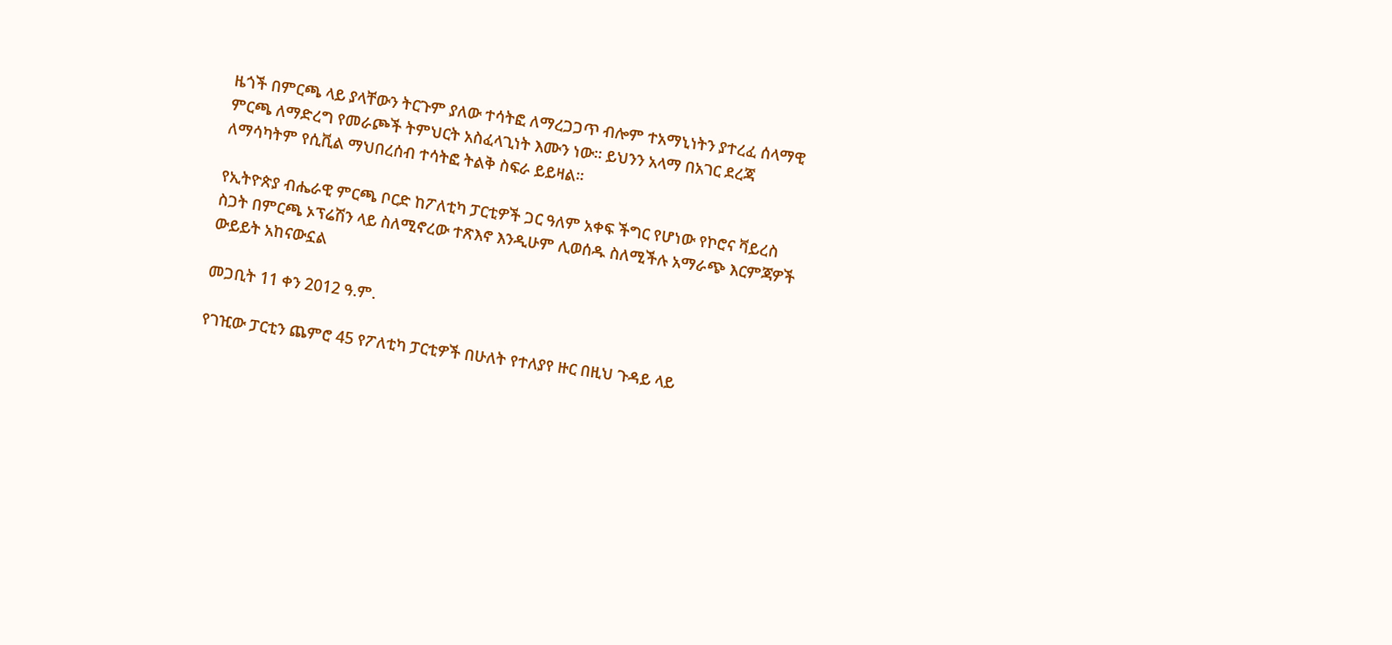ዜጎች በምርጫ ላይ ያላቸውን ትርጉም ያለው ተሳትፎ ለማረጋጋጥ ብሎም ተአማኒነትን ያተረፈ ሰላማዊ ምርጫ ለማድረግ የመራጮች ትምህርት አስፈላጊነት እሙን ነው፡፡ ይህንን አላማ በአገር ደረጃ ለማሳካትም የሲቪል ማህበረሰብ ተሳትፎ ትልቅ ስፍራ ይይዛል፡፡

የኢትዮጵያ ብሔራዊ ምርጫ ቦርድ ከፖለቲካ ፓርቲዎች ጋር ዓለም አቀፍ ችግር የሆነው የኮሮና ቫይረስ ስጋት በምርጫ ኦፕሬሽን ላይ ስለሚኖረው ተጽእኖ እንዲሁም ሊወሰዱ ስለሚችሉ አማራጭ እርምጃዎች ውይይት አከናውኗል

መጋቢት 11 ቀን 2012 ዓ.ም.

የገዢው ፓርቲን ጨምሮ 45 የፖለቲካ ፓርቲዎች በሁለት የተለያየ ዙር በዚህ ጉዳይ ላይ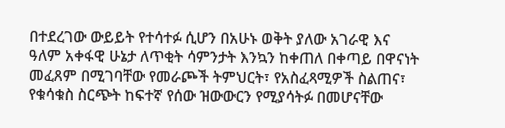በተደረገው ውይይት የተሳተፉ ሲሆን በአሁኑ ወቅት ያለው አገራዊ እና ዓለም አቀፋዊ ሁኔታ ለጥቂት ሳምንታት እንኳን ከቀጠለ በቀጣይ በዋናነት መፈጸም በሚገባቸው የመራጮች ትምህርት፣ የአስፈጻሚዎች ስልጠና፣ የቁሳቁስ ስርጭት ከፍተኛ የሰው ዝውውርን የሚያሳትፉ በመሆናቸው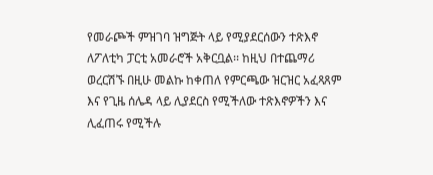የመራጮች ምዝገባ ዝግጅት ላይ የሚያደርሰውን ተጽእኖ ለፖለቲካ ፓርቲ አመራሮች አቅርቧል፡፡ ከዚህ በተጨማሪ ወረርሽኙ በዚሁ መልኩ ከቀጠለ የምርጫው ዝርዝር አፈጻጸም እና የጊዜ ሰሌዳ ላይ ሊያደርስ የሚችለው ተጽእኖዎችን እና ሊፈጠሩ የሚችሉ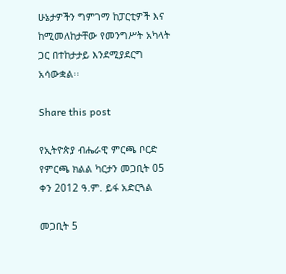ሁኔታዎችን ግምገማ ከፓርቲዎች እና ከሚመለከታቸው የመንግሥት አካላት ጋር በተከታታይ እንደሚያደርግ አሳውቋል፡፡

Share this post

የኢትዮጵያ ብሔራዊ ምርጫ ቦርድ የምርጫ ክልል ካርታን መጋቢት 05 ቀን 2012 ዓ.ም. ይፋ አድርጓል

መጋቢት 5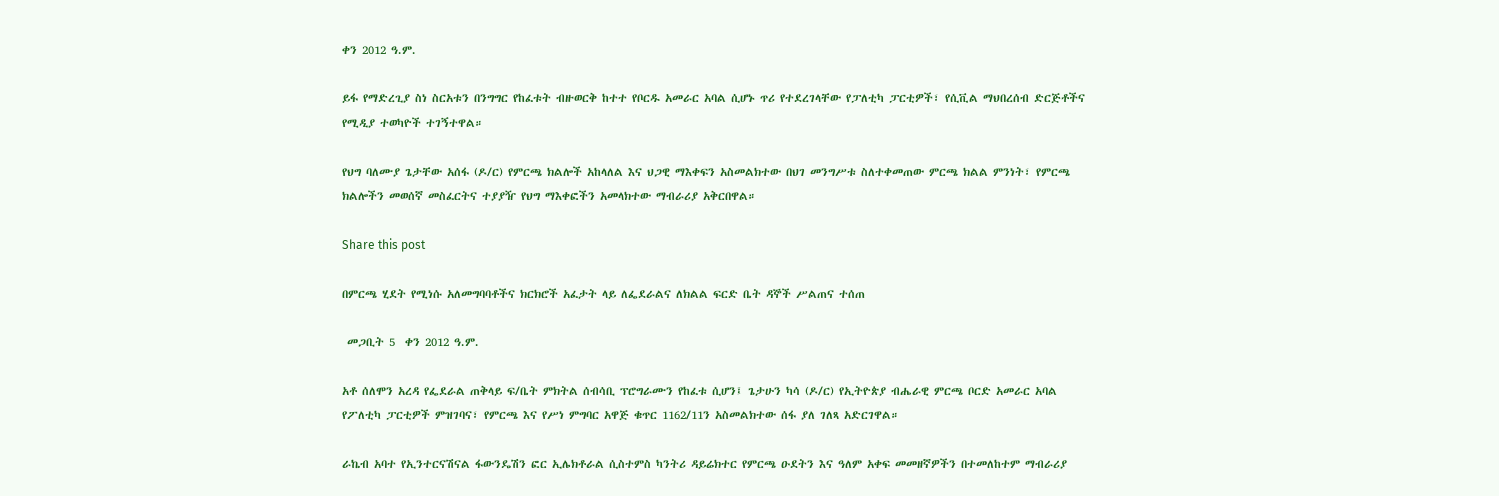ቀን 2012 ዓ.ም.

ይፋ የማድረጊያ ስነ ስርአቱን በንግግር የከፈቱት ብዙወርቅ ከተተ የቦርዱ አመራር አባል ሲሆኑ ጥሪ የተደረገላቸው የፓለቲካ ፓርቲዎች፣ የሲቪል ማህበረሰብ ድርጅቶችና የሚዲያ ተወካዮች ተገኝተዋል።

የህግ ባለሙያ ጌታቸው አሰፋ (ዶ/ር) የምርጫ ክልሎች አከላለል እና ህጋዊ ማእቀፍን አስመልክተው በህገ መንግሥቱ ስለተቀመጠው ምርጫ ክልል ምንነት፣ የምርጫ ክልሎችን መወሰኛ መስፈርትና ተያያዥ የህግ ማእቀፎችን አመላክተው ማብራሪያ አቅርበዋል።

Share this post

በምርጫ ሂደት የሚነሱ አለመግባባቶችና ክርክሮች አፈታት ላይ ለፌደራልና ለክልል ፍርድ ቤት ዳኞች ሥልጠና ተሰጠ

 መጋቢት 5  ቀን 2012 ዓ.ም.

አቶ ሰለሞን አረዳ የፌደራል ጠቅላይ ፍ/ቤት ምክትል ሰብሳቢ ፕሮግራሙን የከፈቱ ሲሆን፤ ጌታሁን ካሳ (ዶ/ር) የኢትዮጵያ ብሔራዊ ምርጫ ቦርድ አመራር አባል የፖለቲካ ፓርቲዎች ምዝገባና፣ የምርጫ እና የሥነ ምግባር አዋጅ ቁጥር 1162/11ን አስመልክተው ሰፋ ያለ ገለጻ አድርገዋል።

ራኬብ አባተ የኢንተርናሽናል ፋውንዴሽን ፎር ኢሌክቶራል ሲስተምስ ካንትሪ ዳይሬክተር የምርጫ ዑደትን እና ዓለም አቀፍ መመዘኛዎችን በተመለከተም ማብራሪያ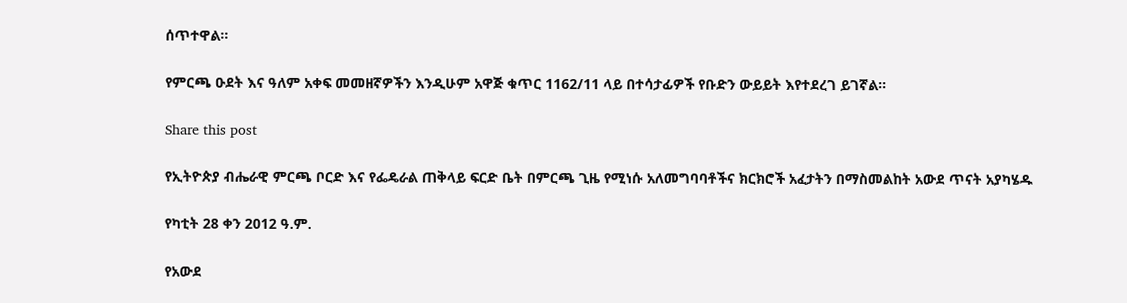ሰጥተዋል።

የምርጫ ዑደት እና ዓለም አቀፍ መመዘኛዎችን እንዲሁም አዋጅ ቁጥር 1162/11 ላይ በተሳታፊዎች የቡድን ውይይት እየተደረገ ይገኛል።

Share this post

የኢትዮጵያ ብሔራዊ ምርጫ ቦርድ እና የፌዴራል ጠቅላይ ፍርድ ቤት በምርጫ ጊዜ የሚነሱ አለመግባባቶችና ክርክሮች አፈታትን በማስመልከት አውደ ጥናት አያካሄዱ

የካቲት 28 ቀን 2012 ዓ.ም.

የአውደ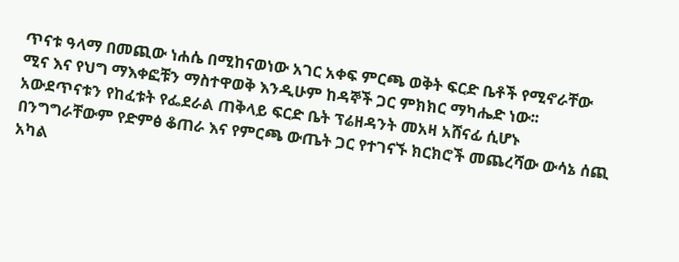ጥናቱ ዓላማ በመጪው ነሐሴ በሚከናወነው አገር አቀፍ ምርጫ ወቅት ፍርድ ቤቶች የሚኖራቸው ሚና እና የህግ ማእቀፎቹን ማስተዋወቅ እንዲሁም ከዳኞች ጋር ምክክር ማካሔድ ነው፡፡ አውደጥናቱን የከፈቱት የፌደራል ጠቅላይ ፍርድ ቤት ፕሬዘዳንት መአዛ አሸናፊ ሲሆኑ በንግግራቸውም የድምፅ ቆጠራ እና የምርጫ ውጤት ጋር የተገናኙ ክርክሮች መጨረሻው ውሳኔ ሰጪ አካል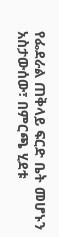የፌደራል ጠቅላይ ፍርድ ቤት መሆኑን አስታውሰው፣ በምርጫ ሂደቱ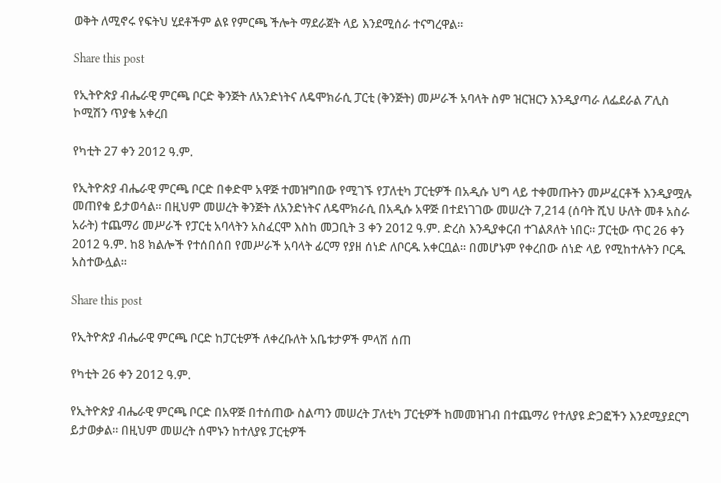ወቅት ለሚኖሩ የፍትህ ሂደቶችም ልዩ የምርጫ ችሎት ማደራጀት ላይ እንደሚሰራ ተናግረዋል፡፡

Share this post

የኢትዮጵያ ብሔራዊ ምርጫ ቦርድ ቅንጅት ለአንድነትና ለዴሞክራሲ ፓርቲ (ቅንጅት) መሥራች አባላት ስም ዝርዝርን እንዲያጣራ ለፌደራል ፖሊስ ኮሚሽን ጥያቄ አቀረበ

የካቲት 27 ቀን 2012 ዓ.ም.

የኢትዮጵያ ብሔራዊ ምርጫ ቦርድ በቀድሞ አዋጅ ተመዝግበው የሚገኙ የፓለቲካ ፓርቲዎች በአዲሱ ህግ ላይ ተቀመጡትን መሥፈርቶች እንዲያሟሉ መጠየቁ ይታወሳል። በዚህም መሠረት ቅንጅት ለአንድነትና ለዴሞክራሲ በአዲሱ አዋጅ በተደነገገው መሠረት 7,214 (ሰባት ሺህ ሁለት መቶ አስራ አራት) ተጨማሪ መሥራች የፓርቲ አባላትን አስፈርሞ እስከ መጋቢት 3 ቀን 2012 ዓ.ም. ድረስ እንዲያቀርብ ተገልጾለት ነበር። ፓርቲው ጥር 26 ቀን 2012 ዓ.ም. ከ8 ክልሎች የተሰበሰበ የመሥራች አባላት ፊርማ የያዘ ሰነድ ለቦርዱ አቀርቧል። በመሆኑም የቀረበው ሰነድ ላይ የሚከተሉትን ቦርዱ አስተውሏል፡፡

Share this post

የኢትዮጵያ ብሔራዊ ምርጫ ቦርድ ከፓርቲዎች ለቀረቡለት አቤቱታዎች ምላሽ ሰጠ

የካቲት 26 ቀን 2012 ዓ.ም.

የኢትዮጵያ ብሔራዊ ምርጫ ቦርድ በአዋጅ በተሰጠው ስልጣን መሠረት ፓለቲካ ፓርቲዎች ከመመዝገብ በተጨማሪ የተለያዩ ድጋፎችን እንደሚያደርግ ይታወቃል። በዚህም መሠረት ሰሞኑን ከተለያዩ ፓርቲዎች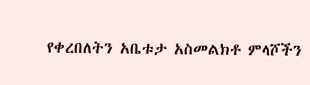የቀረበለትን አቤቱታ አስመልክቶ ምላሾችን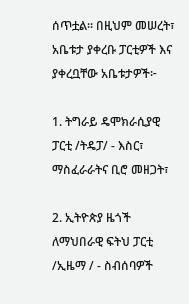ሰጥቷል። በዚህም መሠረት፣ አቤቱታ ያቀረቡ ፓርቲዎች እና ያቀረቧቸው አቤቱታዎች፦

1. ትግራይ ዴሞክራሲያዊ ፓርቲ /ትዴፓ/ - እስር፣ ማስፈራራትና ቢሮ መዘጋት፣

2. ኢትዮጵያ ዜጎች ለማህበራዊ ፍትህ ፓርቲ /ኢዜማ / - ስብሰባዎች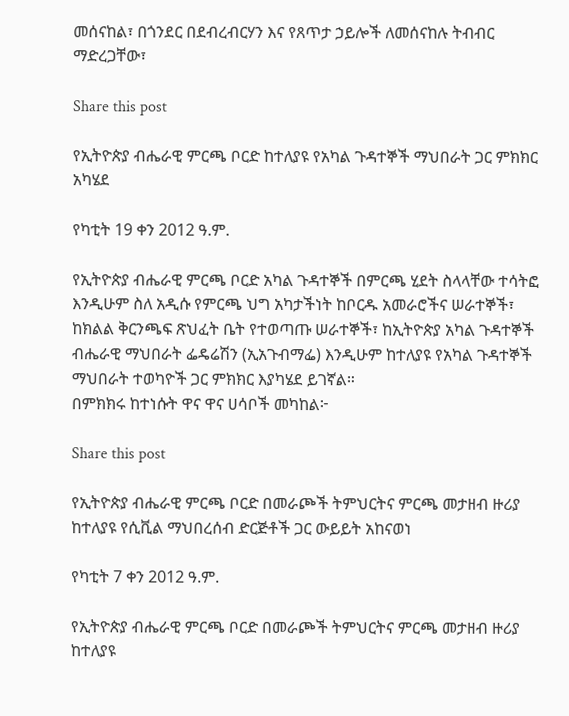መሰናከል፣ በጎንደር በደብረብርሃን እና የጸጥታ ኃይሎች ለመሰናከሉ ትብብር ማድረጋቸው፣

Share this post

የኢትዮጵያ ብሔራዊ ምርጫ ቦርድ ከተለያዩ የአካል ጉዳተኞች ማህበራት ጋር ምክክር አካሄደ

የካቲት 19 ቀን 2012 ዓ.ም.

የኢትዮጵያ ብሔራዊ ምርጫ ቦርድ አካል ጉዳተኞች በምርጫ ሂደት ስላላቸው ተሳትፎ እንዲሁም ስለ አዲሱ የምርጫ ህግ አካታችነት ከቦርዱ አመራሮችና ሠራተኞች፣ ከክልል ቅርንጫፍ ጽህፈት ቤት የተወጣጡ ሠራተኞች፣ ከኢትዮጵያ አካል ጉዳተኞች ብሔራዊ ማህበራት ፌዴሬሽን (ኢአጉብማፌ) እንዲሁም ከተለያዩ የአካል ጉዳተኞች ማህበራት ተወካዮች ጋር ምክክር እያካሄደ ይገኛል።
በምክክሩ ከተነሱት ዋና ዋና ሀሳቦች መካከል፦

Share this post

የኢትዮጵያ ብሔራዊ ምርጫ ቦርድ በመራጮች ትምህርትና ምርጫ መታዘብ ዙሪያ ከተለያዩ የሲቪል ማህበረሰብ ድርጅቶች ጋር ውይይት አከናወነ

የካቲት 7 ቀን 2012 ዓ.ም.

የኢትዮጵያ ብሔራዊ ምርጫ ቦርድ በመራጮች ትምህርትና ምርጫ መታዘብ ዙሪያ ከተለያዩ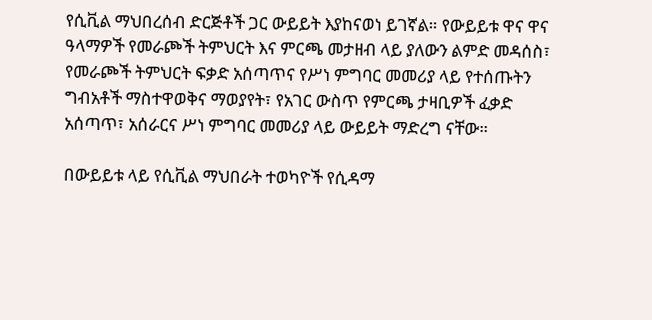የሲቪል ማህበረሰብ ድርጅቶች ጋር ውይይት እያከናወነ ይገኛል። የውይይቱ ዋና ዋና ዓላማዎች የመራጮች ትምህርት እና ምርጫ መታዘብ ላይ ያለውን ልምድ መዳሰስ፣ የመራጮች ትምህርት ፍቃድ አሰጣጥና የሥነ ምግባር መመሪያ ላይ የተሰጡትን ግብአቶች ማስተዋወቅና ማወያየት፣ የአገር ውስጥ የምርጫ ታዛቢዎች ፈቃድ አሰጣጥ፣ አሰራርና ሥነ ምግባር መመሪያ ላይ ውይይት ማድረግ ናቸው።

በውይይቱ ላይ የሲቪል ማህበራት ተወካዮች የሲዳማ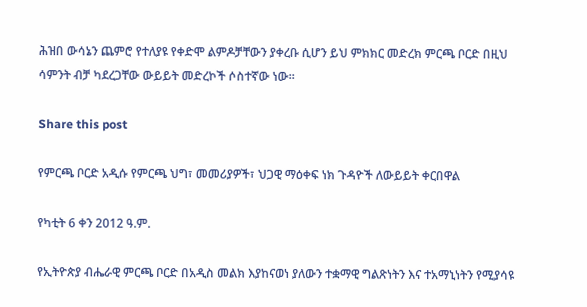ሕዝበ ውሳኔን ጨምሮ የተለያዩ የቀድሞ ልምዶቻቸውን ያቀረቡ ሲሆን ይህ ምክክር መድረክ ምርጫ ቦርድ በዚህ ሳምንት ብቻ ካደረጋቸው ውይይት መድረኮች ሶስተኛው ነው።

Share this post

የምርጫ ቦርድ አዲሱ የምርጫ ህግ፣ መመሪያዎች፣ ህጋዊ ማዕቀፍ ነክ ጉዳዮች ለውይይት ቀርበዋል

የካቲት 6 ቀን 2012 ዓ.ም.

የኢትዮጵያ ብሔራዊ ምርጫ ቦርድ በአዲስ መልክ እያከናወነ ያለውን ተቋማዊ ግልጽነትን እና ተአማኒነትን የሚያሳዩ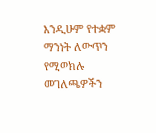እንዲሁም የተቋም ማንነት ለውጥን የሚወክሉ መገለጫዎችን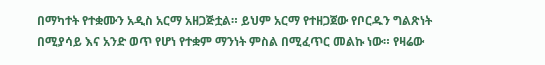በማካተት የተቋሙን አዲስ አርማ አዘጋጅቷል። ይህም አርማ የተዘጋጀው የቦርዱን ግልጽነት በሚያሳይ እና አንድ ወጥ የሆነ የተቋም ማንነት ምስል በሚፈጥር መልኩ ነው። የዛሬው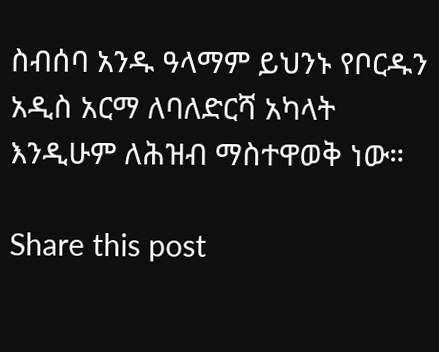ስብሰባ አንዱ ዓላማም ይህንኑ የቦርዱን አዲስ አርማ ለባለድርሻ አካላት እንዲሁም ለሕዝብ ማስተዋወቅ ነው።

Share this post